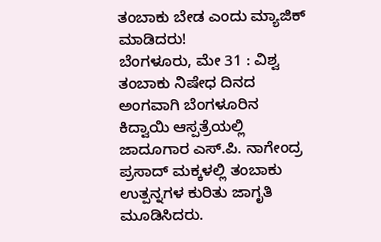ತಂಬಾಕು ಬೇಡ ಎಂದು ಮ್ಯಾಜಿಕ್ ಮಾಡಿದರು!
ಬೆಂಗಳೂರು, ಮೇ 31 : ವಿಶ್ವ ತಂಬಾಕು ನಿಷೇಧ ದಿನದ ಅಂಗವಾಗಿ ಬೆಂಗಳೂರಿನ ಕಿದ್ವಾಯಿ ಆಸ್ಪತ್ರೆಯಲ್ಲಿ ಜಾದೂಗಾರ ಎಸ್.ಪಿ. ನಾಗೇಂದ್ರ ಪ್ರಸಾದ್ ಮಕ್ಕಳಲ್ಲಿ ತಂಬಾಕು ಉತ್ಪನ್ನಗಳ ಕುರಿತು ಜಾಗೃತಿ ಮೂಡಿಸಿದರು.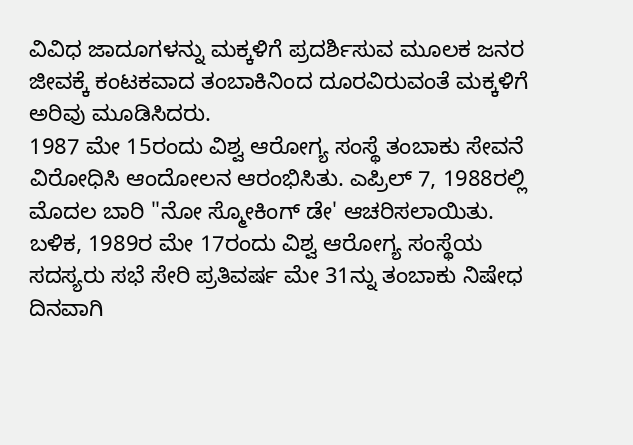ವಿವಿಧ ಜಾದೂಗಳನ್ನು ಮಕ್ಕಳಿಗೆ ಪ್ರದರ್ಶಿಸುವ ಮೂಲಕ ಜನರ ಜೀವಕ್ಕೆ ಕಂಟಕವಾದ ತಂಬಾಕಿನಿಂದ ದೂರವಿರುವಂತೆ ಮಕ್ಕಳಿಗೆ ಅರಿವು ಮೂಡಿಸಿದರು.
1987 ಮೇ 15ರಂದು ವಿಶ್ವ ಆರೋಗ್ಯ ಸಂಸ್ಥೆ ತಂಬಾಕು ಸೇವನೆ ವಿರೋಧಿಸಿ ಆಂದೋಲನ ಆರಂಭಿಸಿತು. ಎಪ್ರಿಲ್ 7, 1988ರಲ್ಲಿ ಮೊದಲ ಬಾರಿ "ನೋ ಸ್ಮೋಕಿಂಗ್ ಡೇ' ಆಚರಿಸಲಾಯಿತು. ಬಳಿಕ, 1989ರ ಮೇ 17ರಂದು ವಿಶ್ವ ಆರೋಗ್ಯ ಸಂಸ್ಥೆಯ ಸದಸ್ಯರು ಸಭೆ ಸೇರಿ ಪ್ರತಿವರ್ಷ ಮೇ 31ನ್ನು ತಂಬಾಕು ನಿಷೇಧ ದಿನವಾಗಿ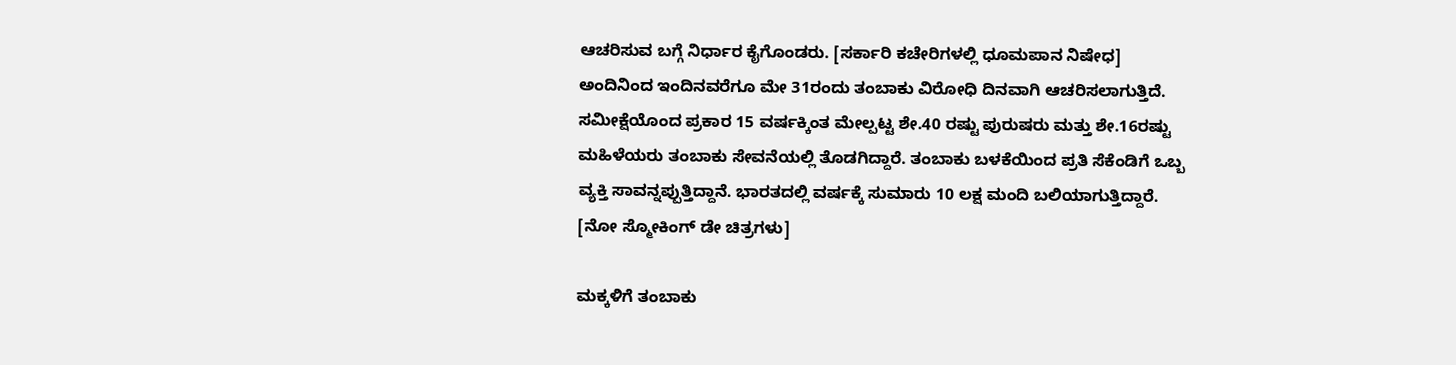ಆಚರಿಸುವ ಬಗ್ಗೆ ನಿರ್ಧಾರ ಕೈಗೊಂಡರು. [ಸರ್ಕಾರಿ ಕಚೇರಿಗಳಲ್ಲಿ ಧೂಮಪಾನ ನಿಷೇಧ]
ಅಂದಿನಿಂದ ಇಂದಿನವರೆಗೂ ಮೇ 31ರಂದು ತಂಬಾಕು ವಿರೋಧಿ ದಿನವಾಗಿ ಆಚರಿಸಲಾಗುತ್ತಿದೆ. ಸಮೀಕ್ಷೆಯೊಂದ ಪ್ರಕಾರ 15 ವರ್ಷಕ್ಕಿಂತ ಮೇಲ್ಪಟ್ಟ ಶೇ.40 ರಷ್ಟು ಪುರುಷರು ಮತ್ತು ಶೇ.16ರಷ್ಟು ಮಹಿಳೆಯರು ತಂಬಾಕು ಸೇವನೆಯಲ್ಲಿ ತೊಡಗಿದ್ದಾರೆ. ತಂಬಾಕು ಬಳಕೆಯಿಂದ ಪ್ರತಿ ಸೆಕೆಂಡಿಗೆ ಒಬ್ಬ ವ್ಯಕ್ತಿ ಸಾವನ್ನಪ್ಪುತ್ತಿದ್ದಾನೆ. ಭಾರತದಲ್ಲಿ ವರ್ಷಕ್ಕೆ ಸುಮಾರು 10 ಲಕ್ಷ ಮಂದಿ ಬಲಿಯಾಗುತ್ತಿದ್ದಾರೆ. [ನೋ ಸ್ಮೋಕಿಂಗ್ ಡೇ ಚಿತ್ರಗಳು]

ಮಕ್ಕಳಿಗೆ ತಂಬಾಕು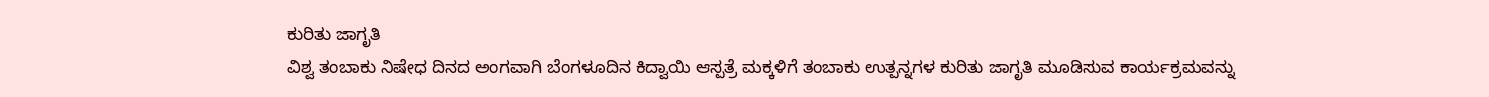ಕುರಿತು ಜಾಗೃತಿ
ವಿಶ್ವ ತಂಬಾಕು ನಿಷೇಧ ದಿನದ ಅಂಗವಾಗಿ ಬೆಂಗಳೂದಿನ ಕಿದ್ವಾಯಿ ಆಸ್ಪತ್ರೆ ಮಕ್ಕಳಿಗೆ ತಂಬಾಕು ಉತ್ಪನ್ನಗಳ ಕುರಿತು ಜಾಗೃತಿ ಮೂಡಿಸುವ ಕಾರ್ಯಕ್ರಮವನ್ನು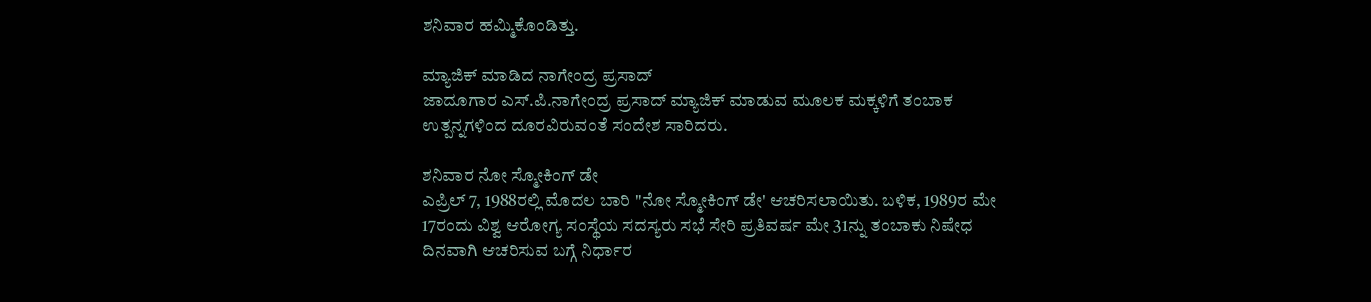ಶನಿವಾರ ಹಮ್ಮಿಕೊಂಡಿತ್ತು.

ಮ್ಯಾಜಿಕ್ ಮಾಡಿದ ನಾಗೇಂದ್ರ ಪ್ರಸಾದ್
ಜಾದೂಗಾರ ಎಸ್.ಪಿ.ನಾಗೇಂದ್ರ ಪ್ರಸಾದ್ ಮ್ಯಾಜಿಕ್ ಮಾಡುವ ಮೂಲಕ ಮಕ್ಕಳಿಗೆ ತಂಬಾಕ ಉತ್ಪನ್ನಗಳಿಂದ ದೂರವಿರುವಂತೆ ಸಂದೇಶ ಸಾರಿದರು.

ಶನಿವಾರ ನೋ ಸ್ಮೋಕಿಂಗ್ ಡೇ
ಎಪ್ರಿಲ್ 7, 1988ರಲ್ಲಿ ಮೊದಲ ಬಾರಿ "ನೋ ಸ್ಮೋಕಿಂಗ್ ಡೇ' ಆಚರಿಸಲಾಯಿತು. ಬಳಿಕ, 1989ರ ಮೇ 17ರಂದು ವಿಶ್ವ ಆರೋಗ್ಯ ಸಂಸ್ಥೆಯ ಸದಸ್ಯರು ಸಭೆ ಸೇರಿ ಪ್ರತಿವರ್ಷ ಮೇ 31ನ್ನು ತಂಬಾಕು ನಿಷೇಧ ದಿನವಾಗಿ ಆಚರಿಸುವ ಬಗ್ಗೆ ನಿರ್ಧಾರ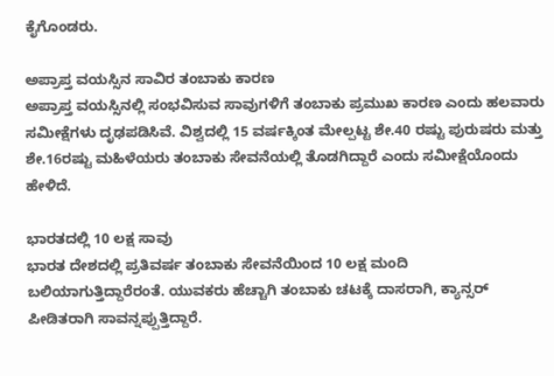ಕೈಗೊಂಡರು.

ಅಪ್ರಾಪ್ತ ವಯಸ್ಸಿನ ಸಾವಿರ ತಂಬಾಕು ಕಾರಣ
ಅಪ್ರಾಪ್ತ ವಯಸ್ಸಿನಲ್ಲಿ ಸಂಭವಿಸುವ ಸಾವುಗಳಿಗೆ ತಂಬಾಕು ಪ್ರಮುಖ ಕಾರಣ ಎಂದು ಹಲವಾರು ಸಮೀಕ್ಷೆಗಳು ದೃಢಪಡಿಸಿವೆ. ವಿಶ್ವದಲ್ಲಿ 15 ವರ್ಷಕ್ಕಿಂತ ಮೇಲ್ಪಟ್ಟ ಶೇ.40 ರಷ್ಟು ಪುರುಷರು ಮತ್ತು ಶೇ.16ರಷ್ಟು ಮಹಿಳೆಯರು ತಂಬಾಕು ಸೇವನೆಯಲ್ಲಿ ತೊಡಗಿದ್ದಾರೆ ಎಂದು ಸಮೀಕ್ಷೆಯೊಂದು ಹೇಳಿದೆ.

ಭಾರತದಲ್ಲಿ 10 ಲಕ್ಷ ಸಾವು
ಭಾರತ ದೇಶದಲ್ಲಿ ಪ್ರತಿವರ್ಷ ತಂಬಾಕು ಸೇವನೆಯಿಂದ 10 ಲಕ್ಷ ಮಂದಿ ಬಲಿಯಾಗುತ್ತಿದ್ದಾರೆರಂತೆ. ಯುವಕರು ಹೆಚ್ಚಾಗಿ ತಂಬಾಕು ಚಟಕ್ಕೆ ದಾಸರಾಗಿ, ಕ್ಯಾನ್ಸರ್ ಪೀಡಿತರಾಗಿ ಸಾವನ್ನಪ್ಪುತ್ತಿದ್ದಾರೆ.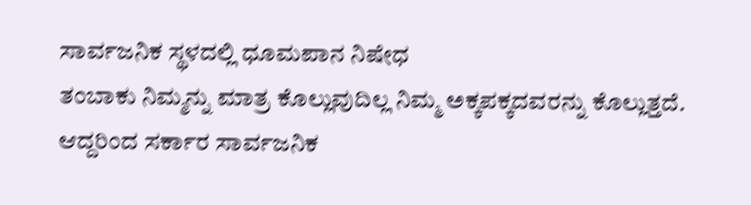ಸಾರ್ವಜನಿಕ ಸ್ಥಳದಲ್ಲಿ ಧೂಮಪಾನ ನಿಷೇಧ
ತಂಬಾಕು ನಿಮ್ಮನ್ನು ಮಾತ್ರ ಕೊಲ್ಲುವುದಿಲ್ಲ ನಿಮ್ಮ ಅಕ್ಕಪಕ್ಕದವರನ್ನು ಕೊಲ್ಲುತ್ತದೆ. ಆದ್ದರಿಂದ ಸರ್ಕಾರ ಸಾರ್ವಜನಿಕ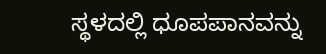ಸ್ಥಳದಲ್ಲಿ ಧೂಪಪಾನವನ್ನು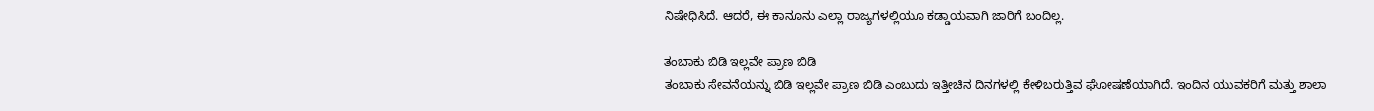ನಿಷೇಧಿಸಿದೆ. ಆದರೆ, ಈ ಕಾನೂನು ಎಲ್ಲಾ ರಾಜ್ಯಗಳಲ್ಲಿಯೂ ಕಡ್ಡಾಯವಾಗಿ ಜಾರಿಗೆ ಬಂದಿಲ್ಲ.

ತಂಬಾಕು ಬಿಡಿ ಇಲ್ಲವೇ ಪ್ರಾಣ ಬಿಡಿ
ತಂಬಾಕು ಸೇವನೆಯನ್ನು ಬಿಡಿ ಇಲ್ಲವೇ ಪ್ರಾಣ ಬಿಡಿ ಎಂಬುದು ಇತ್ತೀಚಿನ ದಿನಗಳಲ್ಲಿ ಕೇಳಿಬರುತ್ತಿವ ಘೋಷಣೆಯಾಗಿದೆ. ಇಂದಿನ ಯುವಕರಿಗೆ ಮತ್ತು ಶಾಲಾ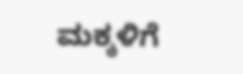ಮಕ್ಕಳಿಗೆ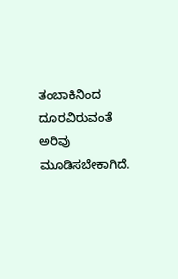ತಂಬಾಕಿನಿಂದ ದೂರವಿರುವಂತೆ ಅರಿವು ಮೂಡಿಸಬೇಕಾಗಿದೆ.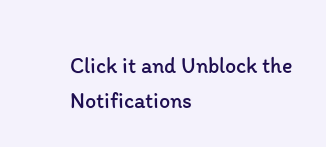Click it and Unblock the Notifications